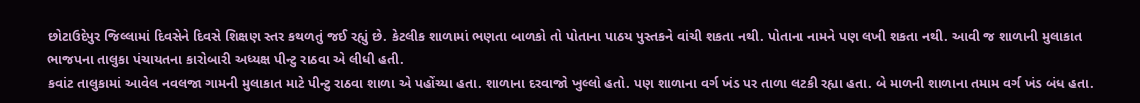છોટાઉદેપુર જિલ્લામાં દિવસેને દિવસે શિક્ષણ સ્તર કથળતું જઈ રહ્યું છે. કેટલીક શાળામાં ભણતા બાળકો તો પોતાના પાઠય પુસ્તકને વાંચી શકતા નથી. પોતાના નામને પણ લખી શકતા નથી. આવી જ શાળાની મુલાકાત ભાજપના તાલુકા પંચાયતના કારોબારી અધ્યક્ષ પીન્ટુ રાઠવા એ લીધી હતી.
કવાંટ તાલુકામાં આવેલ નવલજા ગામની મુલાકાત માટે પીન્ટુ રાઠવા શાળા એ પહોંચ્યા હતા. શાળાના દરવાજો ખુલ્લો હતો. પણ શાળાના વર્ગ ખંડ પર તાળા લટકી રહ્યા હતા. બે માળની શાળાના તમામ વર્ગ ખંડ બંધ હતા.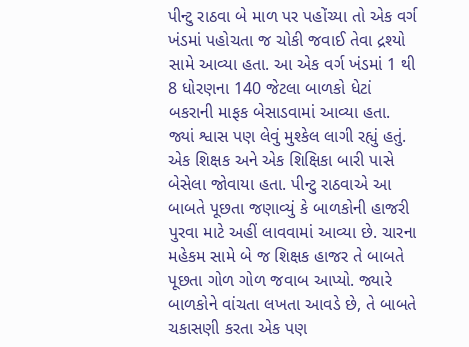પીન્ટુ રાઠવા બે માળ પર પહોંચ્યા તો એક વર્ગ ખંડમાં પહોચતા જ ચોકી જવાઈ તેવા દ્રશ્યો સામે આવ્યા હતા. આ એક વર્ગ ખંડમાં 1 થી 8 ધોરણના 140 જેટલા બાળકો ધેટાં બકરાની માફક બેસાડવામાં આવ્યા હતા. જ્યાં શ્વાસ પણ લેવું મુશ્કેલ લાગી રહ્યું હતું. એક શિક્ષક અને એક શિક્ષિકા બારી પાસે બેસેલા જોવાયા હતા. પીન્ટુ રાઠવાએ આ બાબતે પૂછતા જણાવ્યું કે બાળકોની હાજરી પુરવા માટે અહીં લાવવામાં આવ્યા છે. ચારના મહેકમ સામે બે જ શિક્ષક હાજર તે બાબતે પૂછતા ગોળ ગોળ જવાબ આપ્યો. જ્યારે બાળકોને વાંચતા લખતા આવડે છે, તે બાબતે ચકાસણી કરતા એક પણ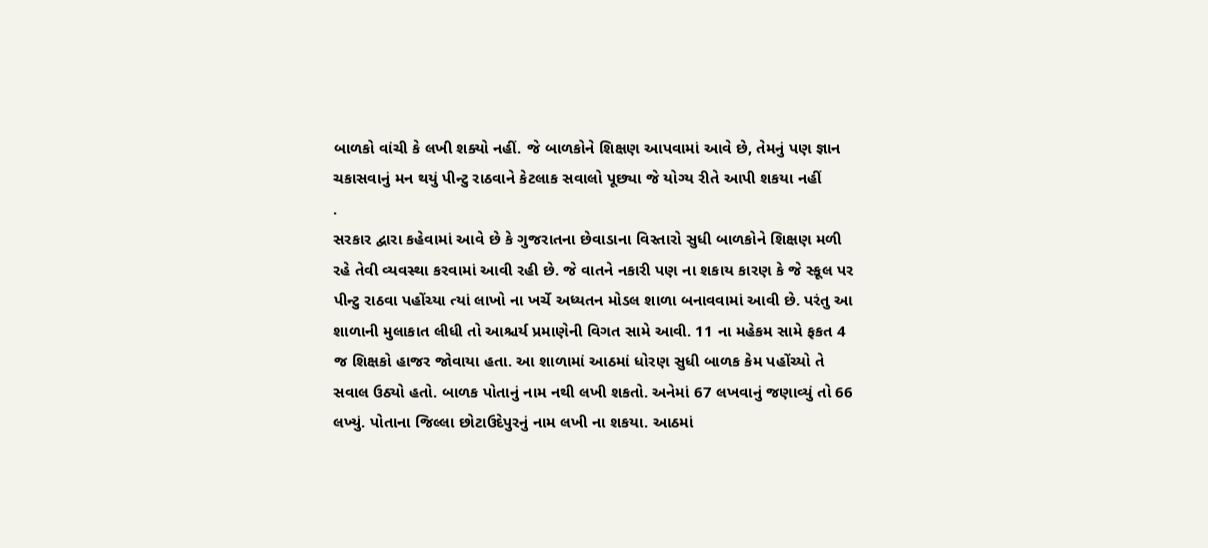બાળકો વાંચી કે લખી શક્યો નહીં. જે બાળકોને શિક્ષણ આપવામાં આવે છે, તેમનું પણ જ્ઞાન ચકાસવાનું મન થયું પીન્ટુ રાઠવાને કેટલાક સવાલો પૂછ્યા જે યોગ્ય રીતે આપી શકયા નહીં
.
સરકાર દ્વારા કહેવામાં આવે છે કે ગુજરાતના છેવાડાના વિસ્તારો સુધી બાળકોને શિક્ષણ મળી રહે તેવી વ્યવસ્થા કરવામાં આવી રહી છે. જે વાતને નકારી પણ ના શકાય કારણ કે જે સ્કૂલ પર પીન્ટુ રાઠવા પહોંચ્યા ત્યાં લાખો ના ખર્ચે અધ્યતન મોડલ શાળા બનાવવામાં આવી છે. પરંતુ આ શાળાની મુલાકાત લીધી તો આશ્ચર્ય પ્રમાણેની વિગત સામે આવી. 11 ના મહેકમ સામે ફકત 4 જ શિક્ષકો હાજર જોવાયા હતા. આ શાળામાં આઠમાં ધોરણ સુધી બાળક કેમ પહોંચ્યો તે સવાલ ઉઠ્યો હતો. બાળક પોતાનું નામ નથી લખી શકતો. અનેમાં 67 લખવાનું જણાવ્યું તો 66 લખ્યું. પોતાના જિલ્લા છોટાઉદેપુરનું નામ લખી ના શકયા. આઠમાં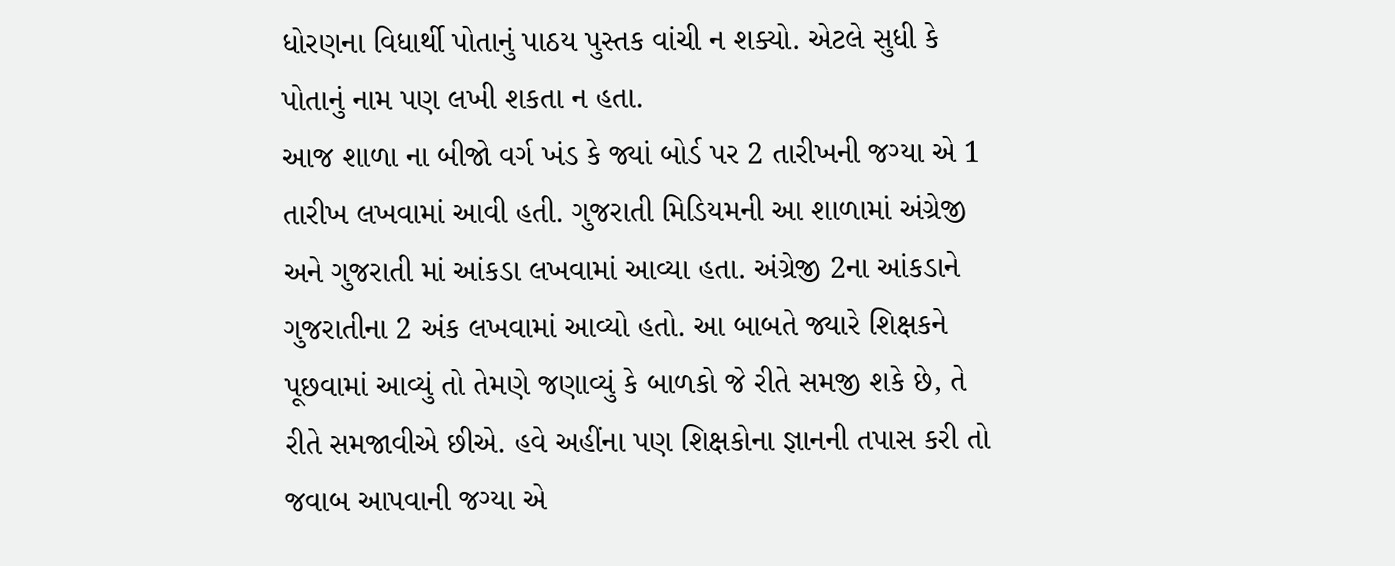ધોરણના વિધાર્થી પોતાનું પાઠય પુસ્તક વાંચી ન શક્યો. એટલે સુધી કે પોતાનું નામ પણ લખી શકતા ન હતા.
આજ શાળા ના બીજો વર્ગ ખંડ કે જ્યાં બોર્ડ પર 2 તારીખની જગ્યા એ 1 તારીખ લખવામાં આવી હતી. ગુજરાતી મિડિયમની આ શાળામાં અંગ્રેજી અને ગુજરાતી માં આંકડા લખવામાં આવ્યા હતા. અંગ્રેજી 2ના આંકડાને ગુજરાતીના 2 અંક લખવામાં આવ્યો હતો. આ બાબતે જ્યારે શિક્ષકને પૂછવામાં આવ્યું તો તેમણે જણાવ્યું કે બાળકો જે રીતે સમજી શકે છે, તે રીતે સમજાવીએ છીએ. હવે અહીંના પણ શિક્ષકોના જ્ઞાનની તપાસ કરી તો જવાબ આપવાની જગ્યા એ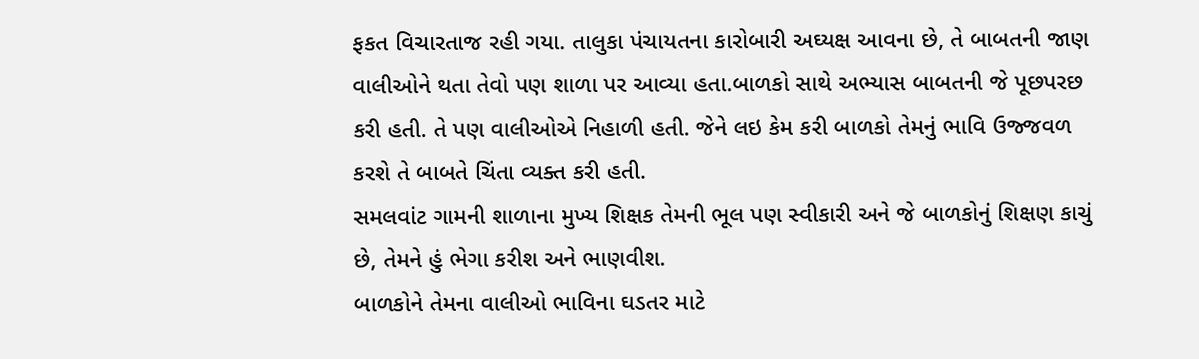ફકત વિચારતાજ રહી ગયા. તાલુકા પંચાયતના કારોબારી અઘ્યક્ષ આવના છે, તે બાબતની જાણ વાલીઓને થતા તેવો પણ શાળા પર આવ્યા હતા.બાળકો સાથે અભ્યાસ બાબતની જે પૂછપરછ કરી હતી. તે પણ વાલીઓએ નિહાળી હતી. જેને લઇ કેમ કરી બાળકો તેમનું ભાવિ ઉજ્જવળ કરશે તે બાબતે ચિંતા વ્યક્ત કરી હતી.
સમલવાંટ ગામની શાળાના મુખ્ય શિક્ષક તેમની ભૂલ પણ સ્વીકારી અને જે બાળકોનું શિક્ષણ કાચું છે, તેમને હું ભેગા કરીશ અને ભાણવીશ.
બાળકોને તેમના વાલીઓ ભાવિના ઘડતર માટે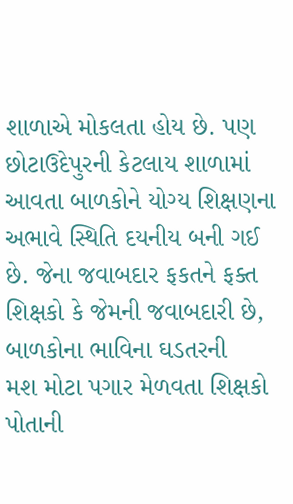શાળાએ મોકલતા હોય છે. પણ છોટાઉદેપુરની કેટલાય શાળામાં આવતા બાળકોને યોગ્ય શિક્ષણના અભાવે સ્થિતિ દયનીય બની ગઈ છે. જેના જવાબદાર ફકતને ફક્ત શિક્ષકો કે જેમની જવાબદારી છે, બાળકોના ભાવિના ઘડતરની
મશ મોટા પગાર મેળવતા શિક્ષકો પોતાની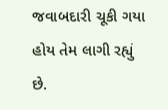જવાબદારી ચૂકી ગયા હોય તેમ લાગી રહ્યું છે.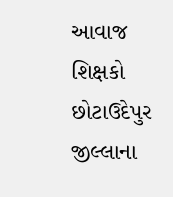આવાજ શિક્ષકો છોટાઉદેપુર જીલ્લાના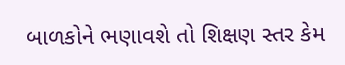બાળકોને ભણાવશે તો શિક્ષણ સ્તર કેમ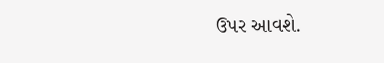ઉપર આવશે.